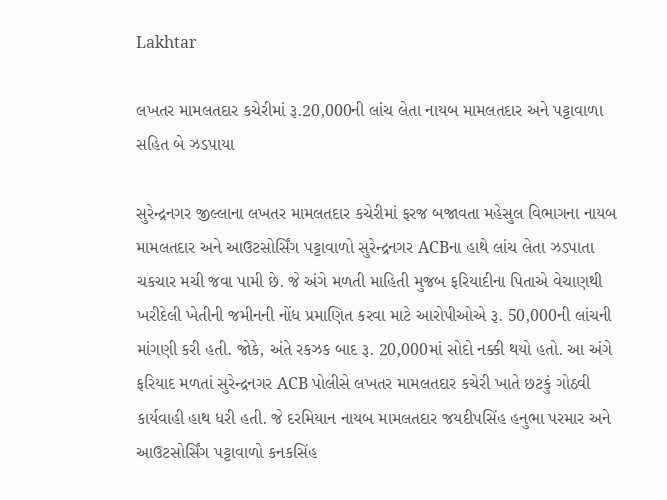Lakhtar

લખતર મામલતદાર કચેરીમાં રૂ.20,000ની લાંચ લેતા નાયબ મામલતદાર અને પટ્ટાવાળા સહિત બે ઝડપાયા

સુરેન્દ્રનગર જીલ્લાના લખતર મામલતદાર કચેરીમાં ફરજ બજાવતા મહેસુલ વિભાગના નાયબ મામલતદાર અને આઉટસોર્સિંગ પટ્ટાવાળો સુરેન્દ્રનગર ACBના હાથે લાંચ લેતા ઝડપાતા ચકચાર મચી જવા પામી છે. જે અંગે મળતી માહિતી મુજબ ફરિયાદીના પિતાએ વેચાણથી ખરીદેલી ખેતીની જમીનની નોંધ પ્રમાણિત કરવા માટે આરોપીઓએ રૂ. 50,000ની લાંચની માંગણી કરી હતી. જોકે, અંતે રકઝક બાદ રૂ. 20,000માં સોદો નક્કી થયો હતો. આ અંગે ફરિયાદ મળતાં સુરેન્દ્રનગર ACB પોલીસે લખતર મામલતદાર કચેરી ખાતે છટકું ગોઠવી કાર્યવાહી હાથ ધરી હતી. જે દરમિયાન નાયબ મામલતદાર જયદીપસિંહ હનુભા પરમાર અને આઉટસોર્સિંગ પટ્ટાવાળો કનકસિંહ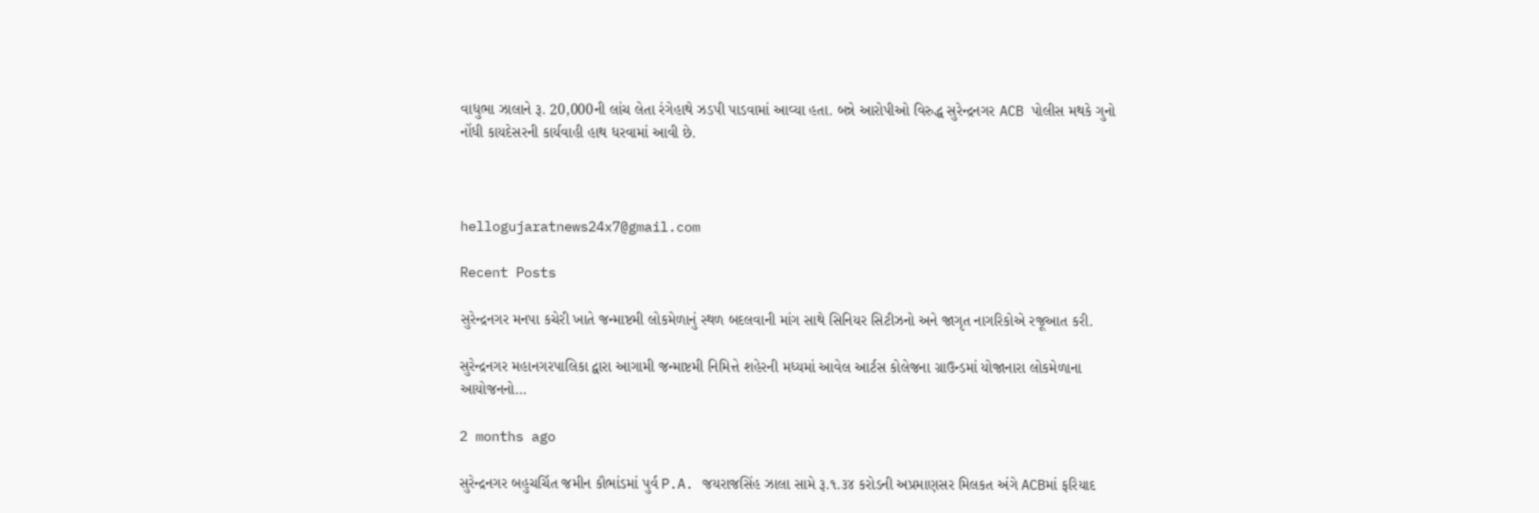વાધુભા ઝાલાને રૂ. 20,000ની લાંચ લેતા રંગેહાથે ઝડપી પાડવામાં આવ્યા હતા. બન્ને આરોપીઓ વિરુદ્ધ સુરેન્દ્રનગર ACB પોલીસ મથકે ગુનો નોંધી કાયદેસરની કાર્યવાહી હાથ ધરવામાં આવી છે.



hellogujaratnews24x7@gmail.com

Recent Posts

સુરેન્દ્રનગર મનપા કચેરી ખાતે જન્માષ્ટમી લોકમેળાનું સ્થળ બદલવાની માંગ સાથે સિનિયર સિટીઝનો અને જાગૃત નાગરિકોએ રજૂઆત કરી.

સુરેન્દ્રનગર મહાનગરપાલિકા દ્વારા આગામી જન્માષ્ટમી નિમિત્તે શહેરની મધ્યમાં આવેલ આર્ટસ કોલેજના ગ્રાઉન્ડમાં યોજાનારા લોકમેળાના આયોજનનો…

2 months ago

સુરેન્દ્રનગર બહુચર્ચિત જમીન કૌભાંડમાં પુર્વ P.A. જયરાજસિંહ ઝાલા સામે રૂ.૧.૩૪ કરોડની અપ્રમાણસર મિલકત અંગે ACBમાં ફરિયાદ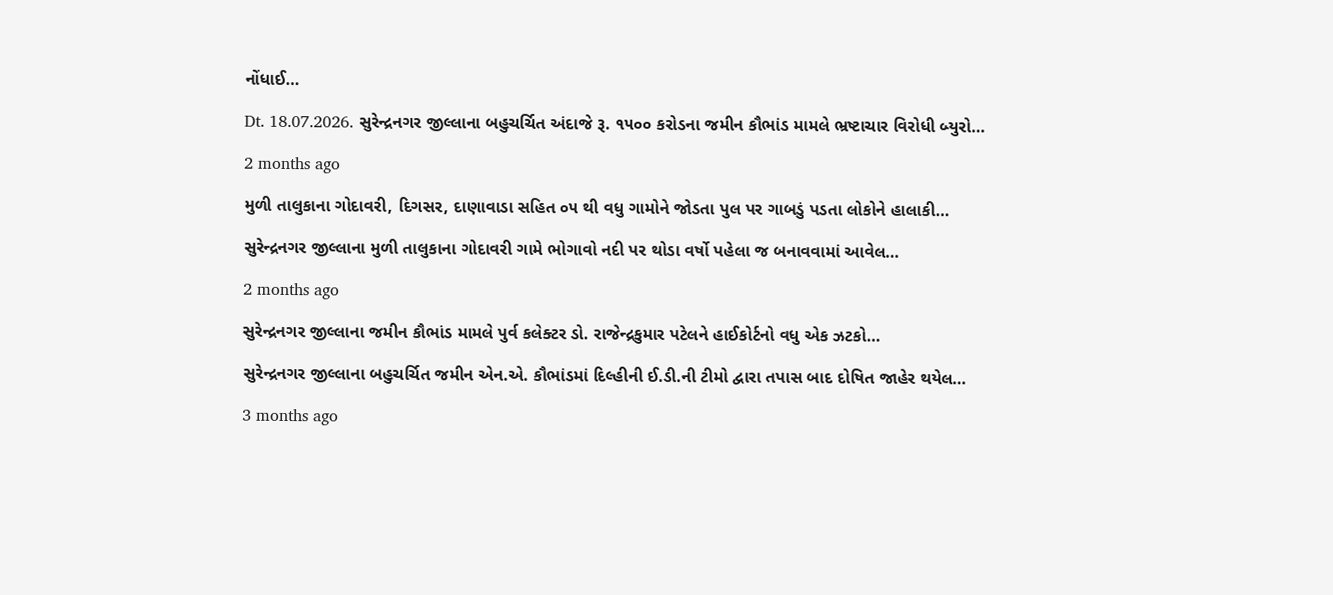નોંધાઈ…

Dt. 18.07.2026. સુરેન્દ્રનગર જીલ્લાના બહુચર્ચિત અંદાજે રૂ. ૧૫૦૦ કરોડના જમીન કૌભાંડ મામલે ભ્રષ્ટાચાર વિરોધી બ્યુરો…

2 months ago

મુળી તાલુકાના ગોદાવરી, દિગસર, દાણાવાડા સહિત ૦૫ થી વધુ ગામોને જોડતા પુલ પર ગાબડું પડતા લોકોને હાલાકી…

સુરેન્દ્રનગર જીલ્લાના મુળી તાલુકાના ગોદાવરી ગામે ભોગાવો નદી પર થોડા વર્ષો પહેલા જ બનાવવામાં આવેલ…

2 months ago

સુરેન્દ્રનગર જીલ્લાના જમીન કૌભાંડ મામલે પુર્વ કલેક્ટર ડો. રાજેન્દ્રકુમાર પટેલને હાઈકોર્ટનો વધુ એક ઝટકો…

સુરેન્દ્રનગર જીલ્લાના બહુચર્ચિત જમીન એન.એ. કૌભાંડમાં દિલ્હીની ઈ.ડી.ની ટીમો દ્વારા તપાસ બાદ દોષિત જાહેર થયેલ…

3 months ago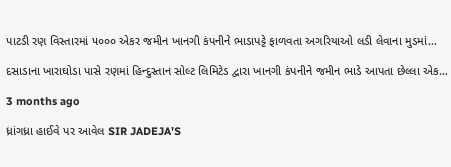પાટડી રણ વિસ્તારમાં ૫૦૦૦ એકર જમીન ખાનગી કંપનીને ભાડાપટ્ટે ફાળવતા અગરિયાઓ લડી લેવાના મુડમાં…

દસાડાના ખારાઘોડા પાસે રણમાં હિન્દુસ્તાન સોલ્ટ લિમિટેડ દ્વારા ખાનગી કંપનીને જમીન ભાડે આપતા છેલ્લા એક…

3 months ago

ધ્રાંગધ્રા હાઈવે પર આવેલ SIR JADEJA’S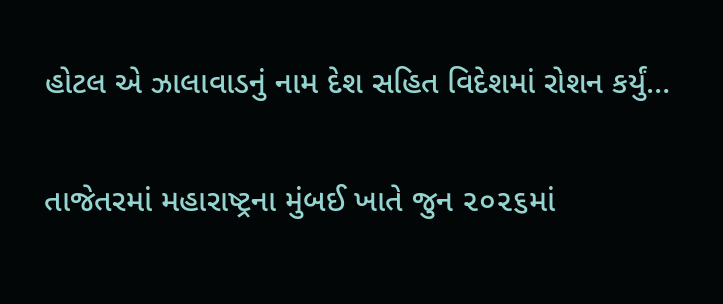હોટલ એ ઝાલાવાડનું નામ દેશ સહિત વિદેશમાં રોશન કર્યું…

તાજેતરમાં મહારાષ્ટ્રના મુંબઈ ખાતે જુન ૨૦૨૬માં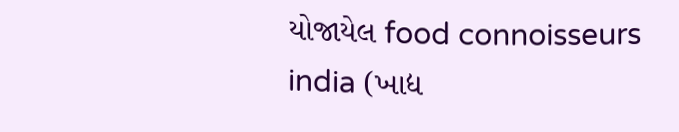યોજાયેલ food connoisseurs india (ખાદ્ય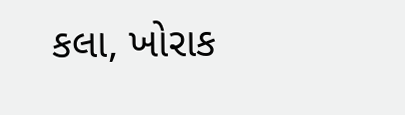કલા, ખોરાક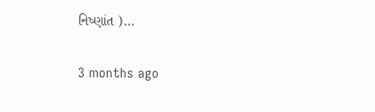નિષ્ણાંત )…

3 months ago